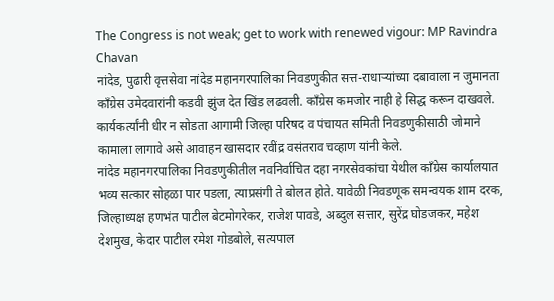The Congress is not weak; get to work with renewed vigour: MP Ravindra Chavan
नांदेड, पुढारी वृत्तसेवा नांदेड महानगरपालिका निवडणुकीत सत्त-राधाऱ्यांच्या दबावाला न जुमानता काँग्रेस उमेदवारांनी कडवी झुंज देत खिंड लढवली. काँग्रेस कमजोर नाही हे सिद्ध करून दाखवले. कार्यकर्त्यांनी धीर न सोडता आगामी जिल्हा परिषद व पंचायत समिती निवडणुकीसाठी जोमाने कामाला लागावे असे आवाहन खासदार रवींद्र वसंतराव चव्हाण यांनी केले.
नांदेड महानगरपालिका निवडणुकीतील नवनिर्वाचित दहा नगरसेवकांचा येथील काँग्रेस कार्यालयात भव्य सत्कार सोहळा पार पडला, त्याप्रसंगी ते बोलत होते. यावेळी निवडणूक समन्वयक शाम दरक, जिल्हाध्यक्ष हणभंत पाटील बेटमोगरेकर, राजेश पावडे, अब्दुल सत्तार, सुरेंद्र घोडजकर, महेश देशमुख, केदार पाटील रमेश गोडबोले, सत्यपाल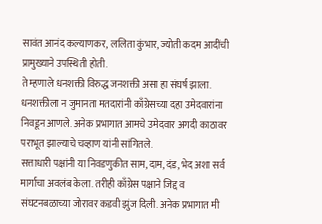सावंत आनंद कल्याणकर, ललिता कुंभार, ज्योती कदम आदींची प्रामुख्याने उपस्थिती होती.
ते म्हणाले धनशक्ती विरुद्ध जनशक्ती असा हा संघर्ष झाला. धनशक्तीला न जुमानता मतदारांनी काँग्रेसच्या दहा उमेदवारांना निवडून आणले. अनेक प्रभागात आमचे उमेदवार अगदी काठावर पराभूत झाल्याचे चव्हाण यांनी सांगितले.
सत्ताधारी पक्षांनी या निवडणुकीत साम, दाम, दंड, भेद अशा सर्व मार्गाचा अवलंब केला. तरीही काँग्रेस पक्षाने जिद्द व संघटनबळाच्या जोरावर कडवी झुंज दिली. अनेक प्रभागात मी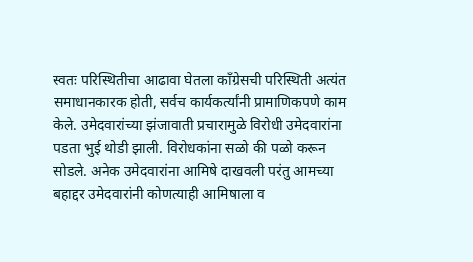स्वतः परिस्थितीचा आढावा घेतला काँग्रेसची परिस्थिती अत्यंत समाधानकारक होती, सर्वच कार्यकर्त्यांनी प्रामाणिकपणे काम केले. उमेदवारांच्या झंजावाती प्रचारामुळे विरोधी उमेदवारांना पडता भुई थोडी झाली. विरोधकांना सळो की पळो करून सोडले. अनेक उमेदवारांना आमिषे दाखवली परंतु आमच्या बहाद्दर उमेदवारांनी कोणत्याही आमिषाला व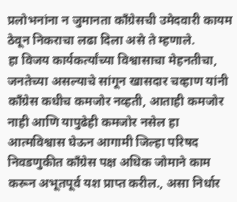प्रलोभनांना न जुमानता काँग्रेसची उमेदवारी कायम ठेवून निकराचा लढा दिला असे ते म्हणाले.
हा विजय कार्यकर्त्यांच्या विश्वासाचा मेहनतीचा, जनतेच्या असल्याचे सांगून खासदार चव्हाण यांनी काँग्रेस कधीच कमजोर नव्हती, आताही कमजोर नाही आणि यापुढेही कमजोर नसेल हा आत्मविश्वास घेऊन आगामी जिल्हा परिषद निवडणुकीत काँग्रेस पक्ष अधिक जोमाने काम करून अभूतपूर्व यश प्राप्त करील., असा निर्धार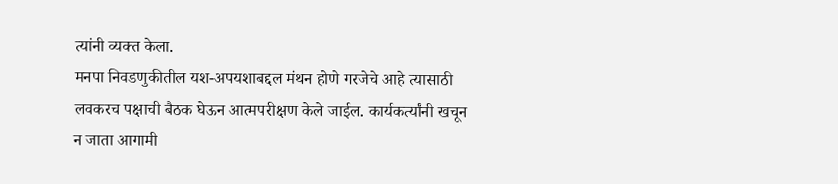त्यांनी व्यक्त केला.
मनपा निवडणुकीतील यश-अपयशाबद्दल मंथन होणे गरजेचे आहे त्यासाठी लवकरच पक्षाची बैठक घेऊन आत्मपरीक्षण केले जाईल. कार्यकर्त्यांनी खचून न जाता आगामी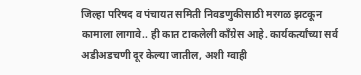जिल्हा परिषद व पंचायत समिती निवडणुकीसाठी मरगळ झटकून कामाला लागावे.. ही कात टाकलेली काँग्रेस आहे. कार्यकर्त्यांच्या सर्व अडीअडचणी दूर केल्या जातील, अशी ग्वाही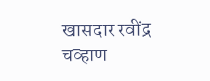खासदार रवींद्र चव्हाण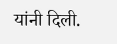यांनी दिली.